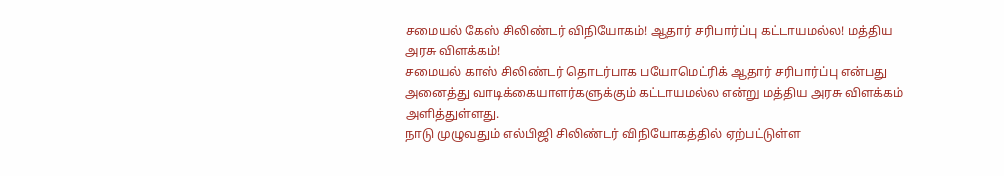சமையல் கேஸ் சிலிண்டர் விநியோகம்! ஆதார் சரிபார்ப்பு கட்டாயமல்ல! மத்திய அரசு விளக்கம்!
சமையல் காஸ் சிலிண்டர் தொடர்பாக பயோமெட்ரிக் ஆதார் சரிபார்ப்பு என்பது அனைத்து வாடிக்கையாளர்களுக்கும் கட்டாயமல்ல என்று மத்திய அரசு விளக்கம் அளித்துள்ளது.
நாடு முழுவதும் எல்பிஜி சிலிண்டர் விநியோகத்தில் ஏற்பட்டுள்ள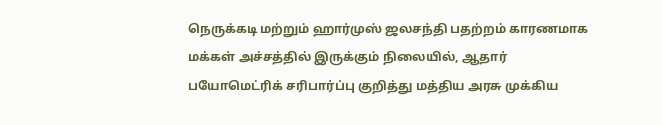நெருக்கடி மற்றும் ஹார்முஸ் ஜலசந்தி பதற்றம் காரணமாக மக்கள் அச்சத்தில் இருக்கும் நிலையில், ஆதார் பயோமெட்ரிக் சரிபார்ப்பு குறித்து மத்திய அரசு முக்கிய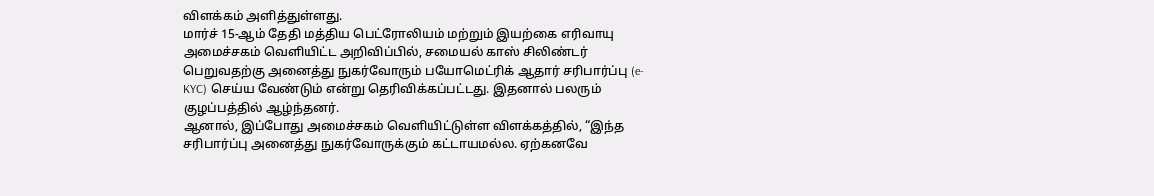விளக்கம் அளித்துள்ளது.
மார்ச் 15-ஆம் தேதி மத்திய பெட்ரோலியம் மற்றும் இயற்கை எரிவாயு அமைச்சகம் வெளியிட்ட அறிவிப்பில், சமையல் காஸ் சிலிண்டர் பெறுவதற்கு அனைத்து நுகர்வோரும் பயோமெட்ரிக் ஆதார் சரிபார்ப்பு (e-KYC) செய்ய வேண்டும் என்று தெரிவிக்கப்பட்டது. இதனால் பலரும் குழப்பத்தில் ஆழ்ந்தனர்.
ஆனால், இப்போது அமைச்சகம் வெளியிட்டுள்ள விளக்கத்தில், “இந்த சரிபார்ப்பு அனைத்து நுகர்வோருக்கும் கட்டாயமல்ல. ஏற்கனவே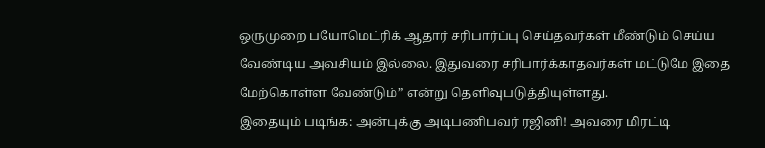ஒருமுறை பயோமெட்ரிக் ஆதார் சரிபார்ப்பு செய்தவர்கள் மீண்டும் செய்ய வேண்டிய அவசியம் இல்லை. இதுவரை சரிபார்க்காதவர்கள் மட்டுமே இதை மேற்கொள்ள வேண்டும்” என்று தெளிவுபடுத்தியுள்ளது.
இதையும் படிங்க: அன்புக்கு அடிபணிபவர் ரஜினி! அவரை மிரட்டி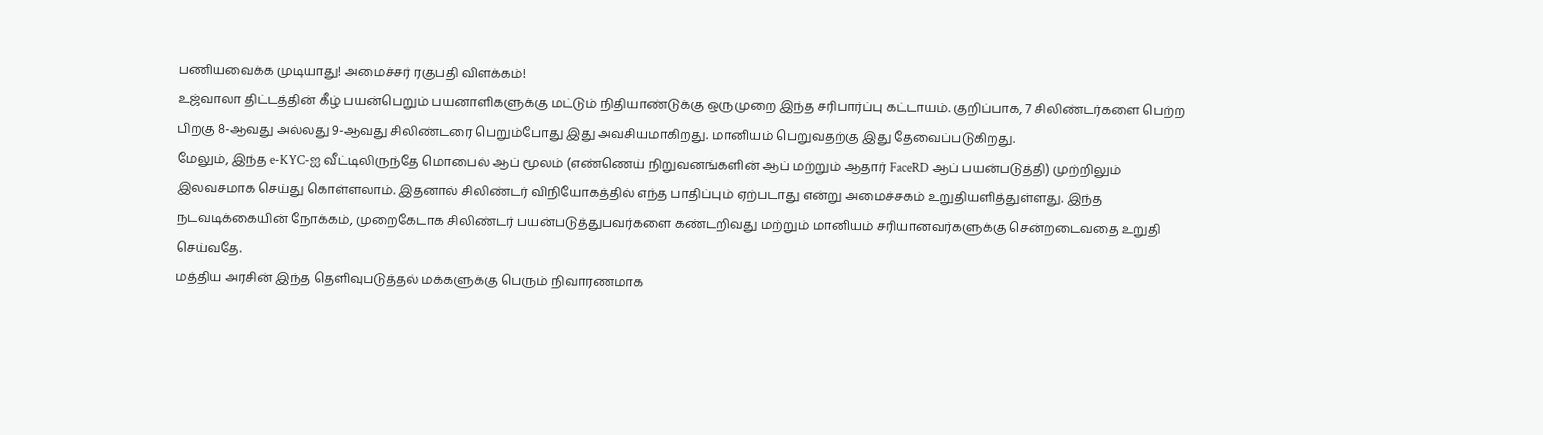பணியவைக்க முடியாது! அமைச்சர் ரகுபதி விளக்கம்!
உஜ்வாலா திட்டத்தின் கீழ் பயன்பெறும் பயனாளிகளுக்கு மட்டும் நிதியாண்டுக்கு ஒருமுறை இந்த சரிபார்ப்பு கட்டாயம். குறிப்பாக, 7 சிலிண்டர்களை பெற்ற பிறகு 8-ஆவது அல்லது 9-ஆவது சிலிண்டரை பெறும்போது இது அவசியமாகிறது. மானியம் பெறுவதற்கு இது தேவைப்படுகிறது.
மேலும், இந்த e-KYC-ஐ வீட்டிலிருந்தே மொபைல் ஆப் மூலம் (எண்ணெய் நிறுவனங்களின் ஆப் மற்றும் ஆதார் FaceRD ஆப் பயன்படுத்தி) முற்றிலும் இலவசமாக செய்து கொள்ளலாம். இதனால் சிலிண்டர் விநியோகத்தில் எந்த பாதிப்பும் ஏற்படாது என்று அமைச்சகம் உறுதியளித்துள்ளது. இந்த நடவடிக்கையின் நோக்கம், முறைகேடாக சிலிண்டர் பயன்படுத்துபவர்களை கண்டறிவது மற்றும் மானியம் சரியானவர்களுக்கு சென்றடைவதை உறுதி செய்வதே.
மத்திய அரசின் இந்த தெளிவுபடுத்தல் மக்களுக்கு பெரும் நிவாரணமாக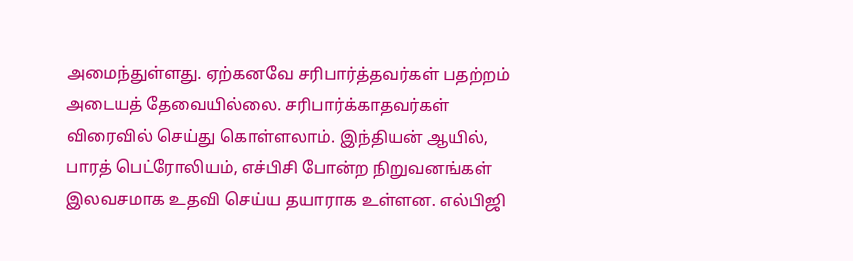அமைந்துள்ளது. ஏற்கனவே சரிபார்த்தவர்கள் பதற்றம் அடையத் தேவையில்லை. சரிபார்க்காதவர்கள் விரைவில் செய்து கொள்ளலாம். இந்தியன் ஆயில், பாரத் பெட்ரோலியம், எச்பிசி போன்ற நிறுவனங்கள் இலவசமாக உதவி செய்ய தயாராக உள்ளன. எல்பிஜி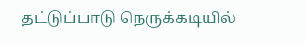தட்டுப்பாடு நெருக்கடியில்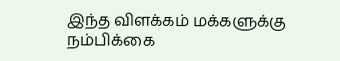இந்த விளக்கம் மக்களுக்கு நம்பிக்கை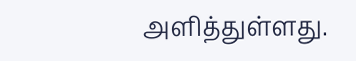அளித்துள்ளது.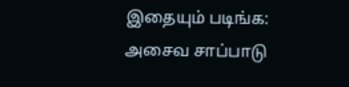இதையும் படிங்க: அசைவ சாப்பாடு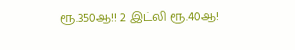ரூ.350ஆ!! 2 இட்லி ரூ.40ஆ!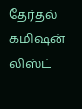தேர்தல் கமிஷன் லிஸ்ட்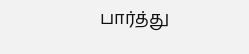பார்த்து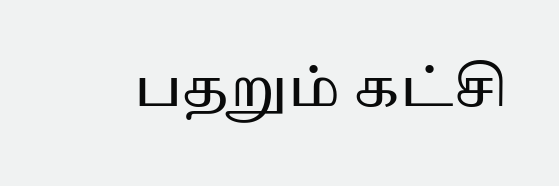பதறும் கட்சி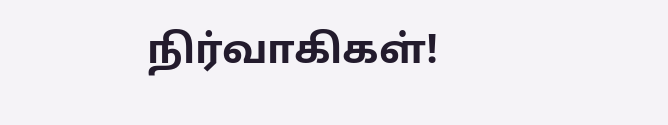நிர்வாகிகள்!